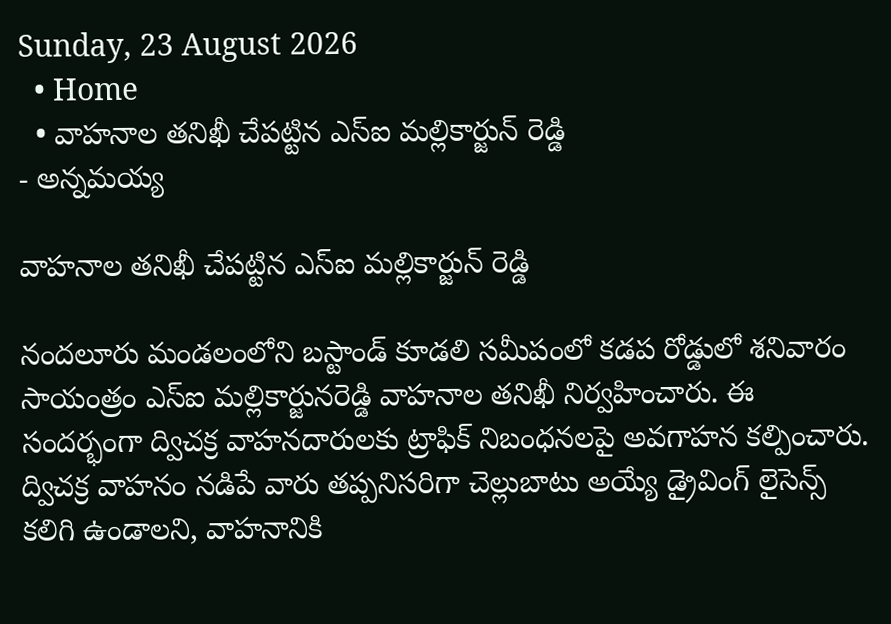Sunday, 23 August 2026
  • Home
  • వాహనాల తనిఖీ చేపట్టిన ఎస్ఐ మల్లికార్జున్ రెడ్డి
- అన్నమయ్య

వాహనాల తనిఖీ చేపట్టిన ఎస్ఐ మల్లికార్జున్ రెడ్డి

నందలూరు మండలంలోని బస్టాండ్‌ కూడలి సమీపంలో కడప రోడ్డులో శనివారం సాయంత్రం ఎస్‌ఐ మల్లికార్జునరెడ్డి వాహనాల తనిఖీ నిర్వహించారు. ఈ సందర్భంగా ద్విచక్ర వాహనదారులకు ట్రాఫిక్‌ నిబంధనలపై అవగాహన కల్పించారు. ద్విచక్ర వాహనం నడిపే వారు తప్పనిసరిగా చెల్లుబాటు అయ్యే డ్రైవింగ్‌ లైసెన్స్‌ కలిగి ఉండాలని, వాహనానికి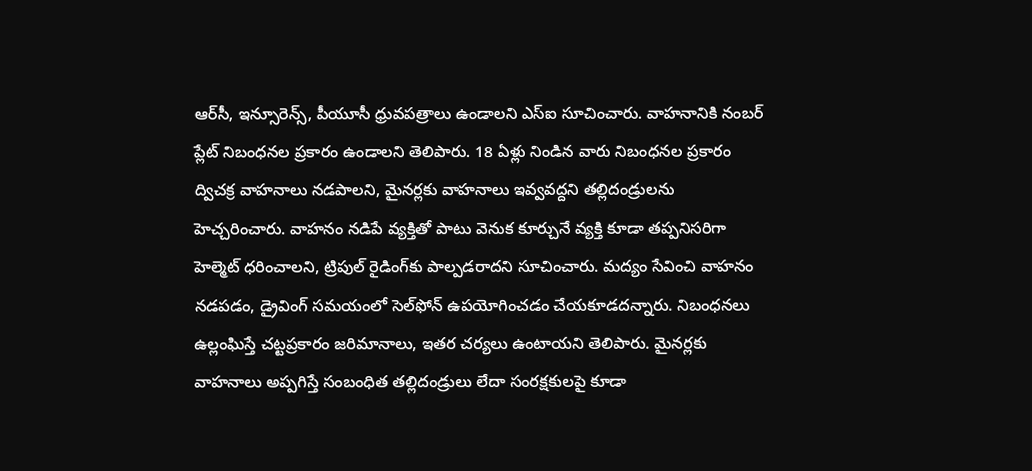ఆర్‌సీ, ఇన్సూరెన్స్‌, పీయూసీ ధ్రువపత్రాలు ఉండాలని ఎస్‌ఐ సూచించారు. వాహనానికి నంబర్‌ ప్లేట్‌ నిబంధనల ప్రకారం ఉండాలని తెలిపారు. 18 ఏళ్లు నిండిన వారు నిబంధనల ప్రకారం ద్విచక్ర వాహనాలు నడపాలని, మైనర్లకు వాహనాలు ఇవ్వవద్దని తల్లిదండ్రులను హెచ్చరించారు. వాహనం నడిపే వ్యక్తితో పాటు వెనుక కూర్చునే వ్యక్తి కూడా తప్పనిసరిగా హెల్మెట్‌ ధరించాలని, ట్రిపుల్‌ రైడింగ్‌కు పాల్పడరాదని సూచించారు. మద్యం సేవించి వాహనం నడపడం, డ్రైవింగ్‌ సమయంలో సెల్‌ఫోన్‌ ఉపయోగించడం చేయకూడదన్నారు. నిబంధనలు ఉల్లంఘిస్తే చట్టప్రకారం జరిమానాలు, ఇతర చర్యలు ఉంటాయని తెలిపారు. మైనర్లకు వాహనాలు అప్పగిస్తే సంబంధిత తల్లిదండ్రులు లేదా సంరక్షకులపై కూడా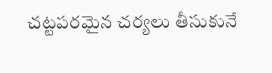చట్టపరమైన చర్యలు తీసుకునే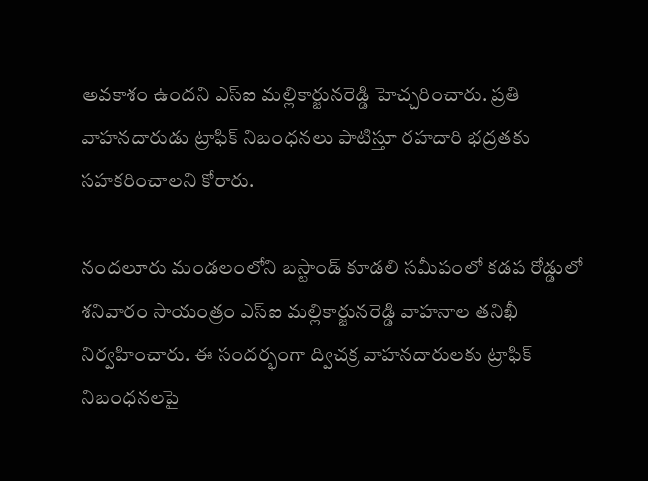అవకాశం ఉందని ఎస్‌ఐ మల్లికార్జునరెడ్డి హెచ్చరించారు. ప్రతి వాహనదారుడు ట్రాఫిక్‌ నిబంధనలు పాటిస్తూ రహదారి భద్రతకు సహకరించాలని కోరారు.

నందలూరు మండలంలోని బస్టాండ్‌ కూడలి సమీపంలో కడప రోడ్డులో శనివారం సాయంత్రం ఎస్‌ఐ మల్లికార్జునరెడ్డి వాహనాల తనిఖీ నిర్వహించారు. ఈ సందర్భంగా ద్విచక్ర వాహనదారులకు ట్రాఫిక్‌ నిబంధనలపై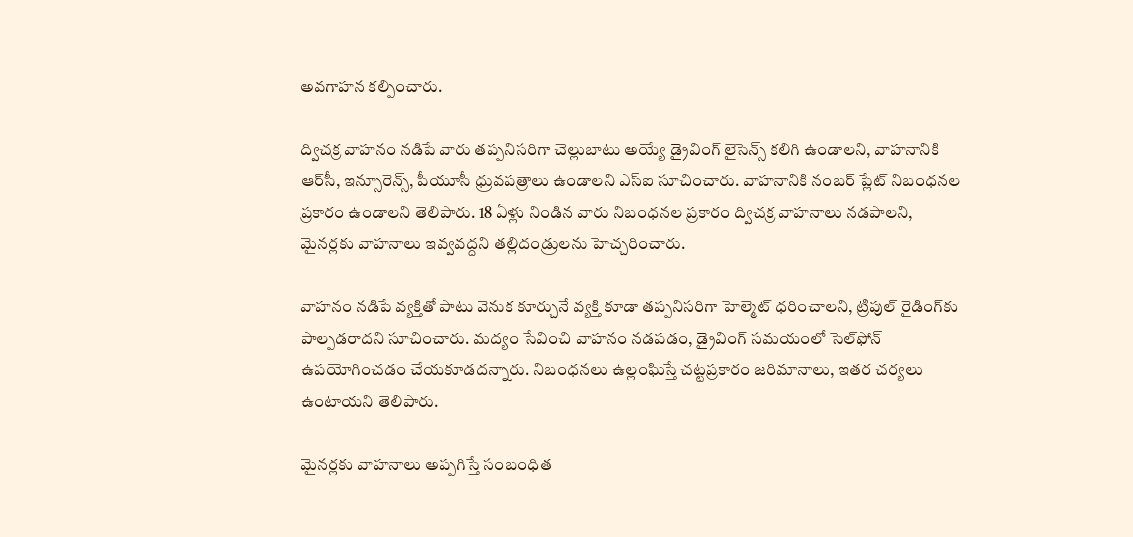అవగాహన కల్పించారు.

ద్విచక్ర వాహనం నడిపే వారు తప్పనిసరిగా చెల్లుబాటు అయ్యే డ్రైవింగ్‌ లైసెన్స్‌ కలిగి ఉండాలని, వాహనానికి ఆర్‌సీ, ఇన్సూరెన్స్‌, పీయూసీ ధ్రువపత్రాలు ఉండాలని ఎస్‌ఐ సూచించారు. వాహనానికి నంబర్‌ ప్లేట్‌ నిబంధనల ప్రకారం ఉండాలని తెలిపారు. 18 ఏళ్లు నిండిన వారు నిబంధనల ప్రకారం ద్విచక్ర వాహనాలు నడపాలని, మైనర్లకు వాహనాలు ఇవ్వవద్దని తల్లిదండ్రులను హెచ్చరించారు.

వాహనం నడిపే వ్యక్తితో పాటు వెనుక కూర్చునే వ్యక్తి కూడా తప్పనిసరిగా హెల్మెట్‌ ధరించాలని, ట్రిపుల్‌ రైడింగ్‌కు పాల్పడరాదని సూచించారు. మద్యం సేవించి వాహనం నడపడం, డ్రైవింగ్‌ సమయంలో సెల్‌ఫోన్‌ ఉపయోగించడం చేయకూడదన్నారు. నిబంధనలు ఉల్లంఘిస్తే చట్టప్రకారం జరిమానాలు, ఇతర చర్యలు ఉంటాయని తెలిపారు.

మైనర్లకు వాహనాలు అప్పగిస్తే సంబంధిత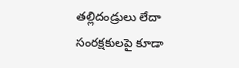తల్లిదండ్రులు లేదా సంరక్షకులపై కూడా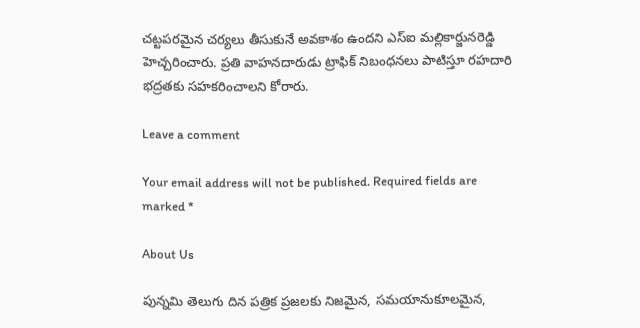చట్టపరమైన చర్యలు తీసుకునే అవకాశం ఉందని ఎస్‌ఐ మల్లికార్జునరెడ్డి హెచ్చరించారు. ప్రతి వాహనదారుడు ట్రాఫిక్‌ నిబంధనలు పాటిస్తూ రహదారి భద్రతకు సహకరించాలని కోరారు.

Leave a comment

Your email address will not be published. Required fields are marked *

About Us

పున్నమి తెలుగు దిన పత్రిక ప్రజలకు నిజమైన, సమయానుకూలమైన,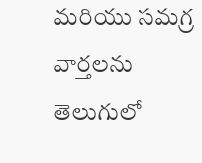మరియు సమగ్ర వార్తలను తెలుగులో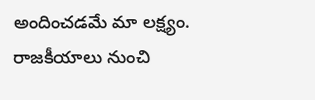అందించడమే మా లక్ష్యం.
రాజకీయాలు నుంచి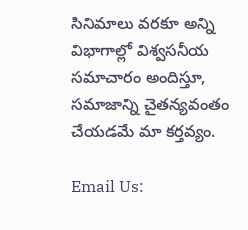సినిమాలు వరకూ అన్ని విభాగాల్లో విశ్వసనీయ సమాచారం అందిస్తూ, సమాజాన్ని చైతన్యవంతం చేయడమే మా కర్తవ్యం.

Email Us: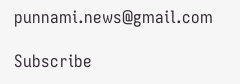punnami.news@gmail.com

Subscribe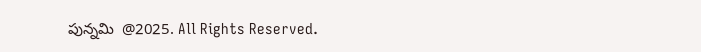పున్నమి  @2025. All Rights Reserved.